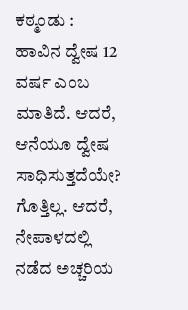ಕಠ್ಮಂಡು : ಹಾವಿನ ದ್ವೇಷ 12 ವರ್ಷ ಎಂಬ ಮಾತಿದೆ. ಆದರೆ, ಆನೆಯೂ ದ್ವೇಷ ಸಾಧಿಸುತ್ತದೆಯೇ? ಗೊತ್ತಿಲ್ಲ. ಆದರೆ, ನೇಪಾಳದಲ್ಲಿ ನಡೆದ ಅಚ್ಚರಿಯ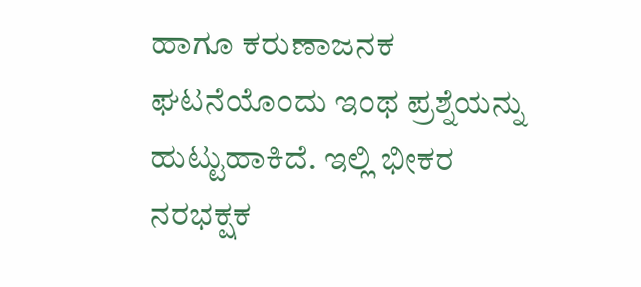ಹಾಗೂ ಕರುಣಾಜನಕ ಘಟನೆಯೊಂದು ಇಂಥ ಪ್ರಶ್ನೆಯನ್ನು ಹುಟ್ಟುಹಾಕಿದೆ. ಇಲ್ಲಿ ಭೀಕರ ನರಭಕ್ಷಕ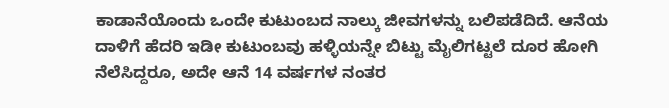ಕಾಡಾನೆಯೊಂದು ಒಂದೇ ಕುಟುಂಬದ ನಾಲ್ಕು ಜೀವಗಳನ್ನು ಬಲಿಪಡೆದಿದೆ. ಆನೆಯ ದಾಳಿಗೆ ಹೆದರಿ ಇಡೀ ಕುಟುಂಬವು ಹಳ್ಳಿಯನ್ನೇ ಬಿಟ್ಟು ಮೈಲಿಗಟ್ಟಲೆ ದೂರ ಹೋಗಿ ನೆಲೆಸಿದ್ದರೂ, ಅದೇ ಆನೆ 14 ವರ್ಷಗಳ ನಂತರ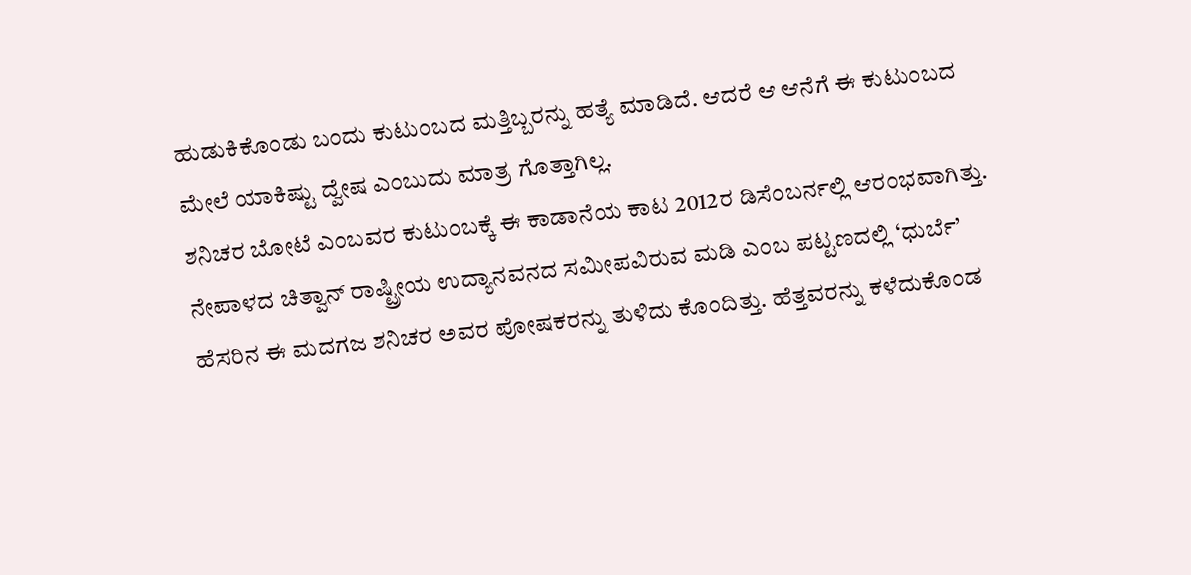ಹುಡುಕಿಕೊಂಡು ಬಂದು ಕುಟುಂಬದ ಮತ್ತಿಬ್ಬರನ್ನು ಹತ್ಯೆ ಮಾಡಿದೆ. ಆದರೆ ಆ ಆನೆಗೆ ಈ ಕುಟುಂಬದ ಮೇಲೆ ಯಾಕಿಷ್ಟು ದ್ವೇಷ ಎಂಬುದು ಮಾತ್ರ ಗೊತ್ತಾಗಿಲ್ಲ.
ಶನಿಚರ ಬೋಟೆ ಎಂಬವರ ಕುಟುಂಬಕ್ಕೆ ಈ ಕಾಡಾನೆಯ ಕಾಟ 2012ರ ಡಿಸೆಂಬರ್ನಲ್ಲಿ ಆರಂಭವಾಗಿತ್ತು. ನೇಪಾಳದ ಚಿತ್ವಾನ್ ರಾಷ್ಟ್ರೀಯ ಉದ್ಯಾನವನದ ಸಮೀಪವಿರುವ ಮಡಿ ಎಂಬ ಪಟ್ಟಣದಲ್ಲಿ ‘ಧುರ್ಬೆ’ ಹೆಸರಿನ ಈ ಮದಗಜ ಶನಿಚರ ಅವರ ಪೋಷಕರನ್ನು ತುಳಿದು ಕೊಂದಿತ್ತು. ಹೆತ್ತವರನ್ನು ಕಳೆದುಕೊಂಡ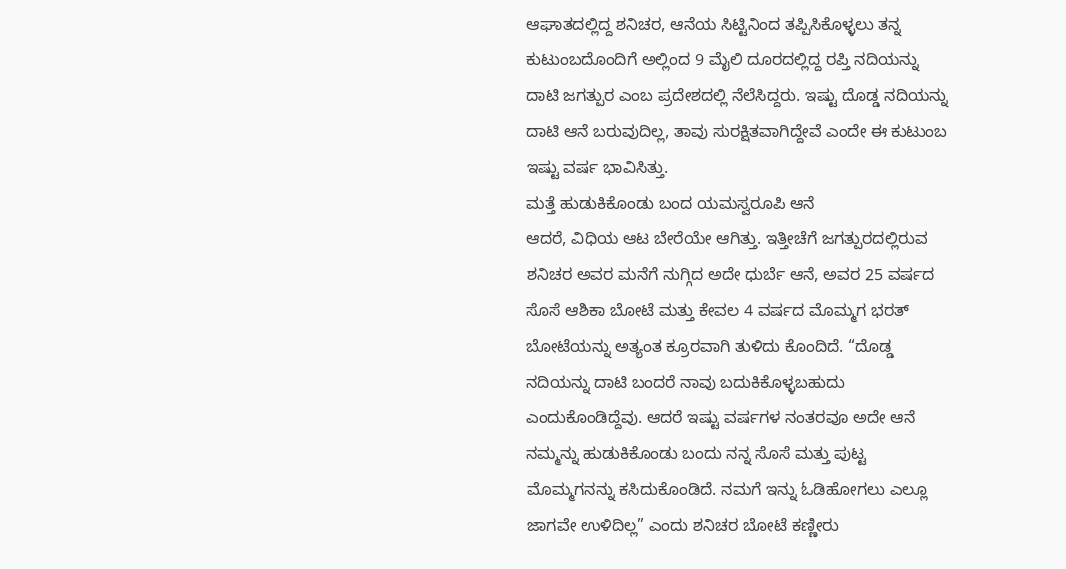ಆಘಾತದಲ್ಲಿದ್ದ ಶನಿಚರ, ಆನೆಯ ಸಿಟ್ಟಿನಿಂದ ತಪ್ಪಿಸಿಕೊಳ್ಳಲು ತನ್ನ ಕುಟುಂಬದೊಂದಿಗೆ ಅಲ್ಲಿಂದ 9 ಮೈಲಿ ದೂರದಲ್ಲಿದ್ದ ರಪ್ತಿ ನದಿಯನ್ನು ದಾಟಿ ಜಗತ್ಪುರ ಎಂಬ ಪ್ರದೇಶದಲ್ಲಿ ನೆಲೆಸಿದ್ದರು. ಇಷ್ಟು ದೊಡ್ಡ ನದಿಯನ್ನು ದಾಟಿ ಆನೆ ಬರುವುದಿಲ್ಲ, ತಾವು ಸುರಕ್ಷಿತವಾಗಿದ್ದೇವೆ ಎಂದೇ ಈ ಕುಟುಂಬ ಇಷ್ಟು ವರ್ಷ ಭಾವಿಸಿತ್ತು.
ಮತ್ತೆ ಹುಡುಕಿಕೊಂಡು ಬಂದ ಯಮಸ್ವರೂಪಿ ಆನೆ
ಆದರೆ, ವಿಧಿಯ ಆಟ ಬೇರೆಯೇ ಆಗಿತ್ತು. ಇತ್ತೀಚೆಗೆ ಜಗತ್ಪುರದಲ್ಲಿರುವ ಶನಿಚರ ಅವರ ಮನೆಗೆ ನುಗ್ಗಿದ ಅದೇ ಧುರ್ಬೆ ಆನೆ, ಅವರ 25 ವರ್ಷದ ಸೊಸೆ ಆಶಿಕಾ ಬೋಟೆ ಮತ್ತು ಕೇವಲ 4 ವರ್ಷದ ಮೊಮ್ಮಗ ಭರತ್ ಬೋಟೆಯನ್ನು ಅತ್ಯಂತ ಕ್ರೂರವಾಗಿ ತುಳಿದು ಕೊಂದಿದೆ. “ದೊಡ್ಡ ನದಿಯನ್ನು ದಾಟಿ ಬಂದರೆ ನಾವು ಬದುಕಿಕೊಳ್ಳಬಹುದು ಎಂದುಕೊಂಡಿದ್ದೆವು. ಆದರೆ ಇಷ್ಟು ವರ್ಷಗಳ ನಂತರವೂ ಅದೇ ಆನೆ ನಮ್ಮನ್ನು ಹುಡುಕಿಕೊಂಡು ಬಂದು ನನ್ನ ಸೊಸೆ ಮತ್ತು ಪುಟ್ಟ ಮೊಮ್ಮಗನನ್ನು ಕಸಿದುಕೊಂಡಿದೆ. ನಮಗೆ ಇನ್ನು ಓಡಿಹೋಗಲು ಎಲ್ಲೂ ಜಾಗವೇ ಉಳಿದಿಲ್ಲ” ಎಂದು ಶನಿಚರ ಬೋಟೆ ಕಣ್ಣೀರು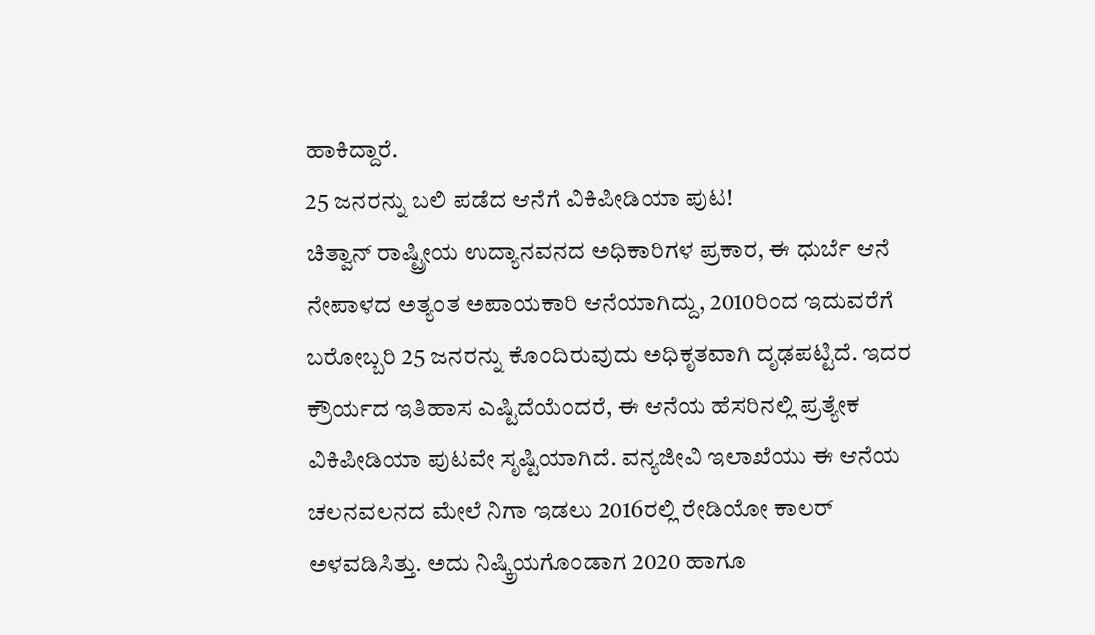ಹಾಕಿದ್ದಾರೆ.
25 ಜನರನ್ನು ಬಲಿ ಪಡೆದ ಆನೆಗೆ ವಿಕಿಪೀಡಿಯಾ ಪುಟ!
ಚಿತ್ವಾನ್ ರಾಷ್ಟ್ರೀಯ ಉದ್ಯಾನವನದ ಅಧಿಕಾರಿಗಳ ಪ್ರಕಾರ, ಈ ಧುರ್ಬೆ ಆನೆ ನೇಪಾಳದ ಅತ್ಯಂತ ಅಪಾಯಕಾರಿ ಆನೆಯಾಗಿದ್ದು, 2010ರಿಂದ ಇದುವರೆಗೆ ಬರೋಬ್ಬರಿ 25 ಜನರನ್ನು ಕೊಂದಿರುವುದು ಅಧಿಕೃತವಾಗಿ ದೃಢಪಟ್ಟಿದೆ. ಇದರ ಕ್ರೌರ್ಯದ ಇತಿಹಾಸ ಎಷ್ಟಿದೆಯೆಂದರೆ, ಈ ಆನೆಯ ಹೆಸರಿನಲ್ಲಿ ಪ್ರತ್ಯೇಕ ವಿಕಿಪೀಡಿಯಾ ಪುಟವೇ ಸೃಷ್ಟಿಯಾಗಿದೆ. ವನ್ಯಜೀವಿ ಇಲಾಖೆಯು ಈ ಆನೆಯ ಚಲನವಲನದ ಮೇಲೆ ನಿಗಾ ಇಡಲು 2016ರಲ್ಲಿ ರೇಡಿಯೋ ಕಾಲರ್ ಅಳವಡಿಸಿತ್ತು. ಅದು ನಿಷ್ಕ್ರಿಯಗೊಂಡಾಗ 2020 ಹಾಗೂ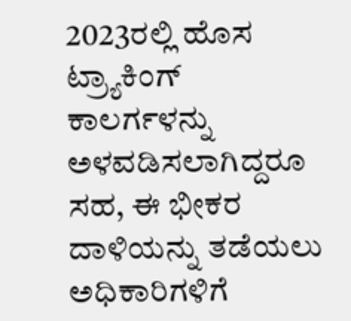2023ರಲ್ಲಿ ಹೊಸ ಟ್ರ್ಯಾಕಿಂಗ್ ಕಾಲರ್ಗಳನ್ನು ಅಳವಡಿಸಲಾಗಿದ್ದರೂ ಸಹ, ಈ ಭೀಕರ ದಾಳಿಯನ್ನು ತಡೆಯಲು ಅಧಿಕಾರಿಗಳಿಗೆ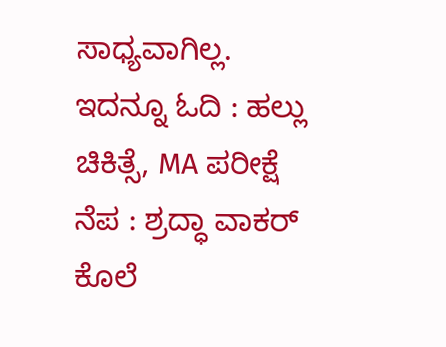ಸಾಧ್ಯವಾಗಿಲ್ಲ.
ಇದನ್ನೂ ಓದಿ : ಹಲ್ಲು ಚಿಕಿತ್ಸೆ, MA ಪರೀಕ್ಷೆ ನೆಪ : ಶ್ರದ್ಧಾ ವಾಕರ್ ಕೊಲೆ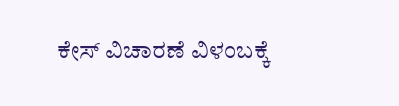ಕೇಸ್ ವಿಚಾರಣೆ ವಿಳಂಬಕ್ಕೆ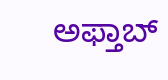ಅಫ್ತಾಬ್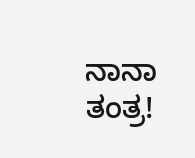ನಾನಾ ತಂತ್ರ!